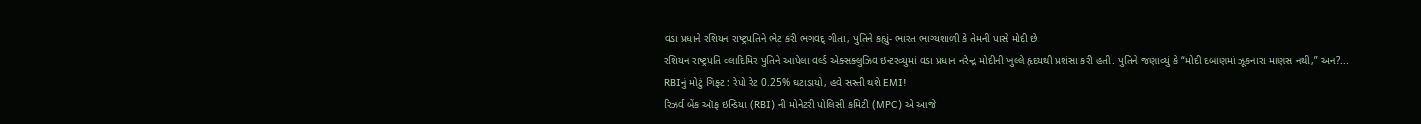વડા પ્રધાને રશિયન રાષ્ટ્રપતિને ભેટ કરી ભગવદ્ ગીતા, પુતિને કહ્યું- ભારત ભાગ્યશાળી કે તેમની પાસે મોદી છે
રશિયન રાષ્ટ્રપતિ વ્લાદિમિર પુતિને આપેલા વર્લ્ડ એક્સક્લુઝિવ ઇન્ટરવ્યુમાં વડા પ્રધાન નરેન્દ્ર મોદીની ખુલ્લે હૃદયથી પ્રશંસા કરી હતી. પુતિને જણાવ્યું કે “મોદી દબાણમાં ઝૂકનારા માણસ નથી,” અન?...
RBIનું મોટું ગિફ્ટ : રેપો રેટ 0.25% ઘટાડાયો, હવે સસ્તી થશે EMI!
રિઝર્વ બેંક ઑફ ઇન્ડિયા (RBI) ની મોનેટરી પોલિસી કમિટી (MPC) એ આજે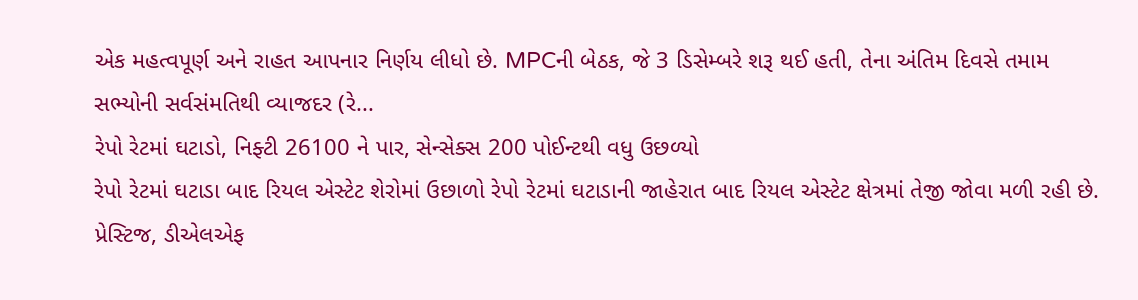એક મહત્વપૂર્ણ અને રાહત આપનાર નિર્ણય લીધો છે. MPCની બેઠક, જે 3 ડિસેમ્બરે શરૂ થઈ હતી, તેના અંતિમ દિવસે તમામ સભ્યોની સર્વસંમતિથી વ્યાજદર (રે...
રેપો રેટમાં ઘટાડો, નિફ્ટી 26100 ને પાર, સેન્સેક્સ 200 પોઈન્ટથી વધુ ઉછળ્યો
રેપો રેટમાં ઘટાડા બાદ રિયલ એસ્ટેટ શેરોમાં ઉછાળો રેપો રેટમાં ઘટાડાની જાહેરાત બાદ રિયલ એસ્ટેટ ક્ષેત્રમાં તેજી જોવા મળી રહી છે. પ્રેસ્ટિજ, ડીએલએફ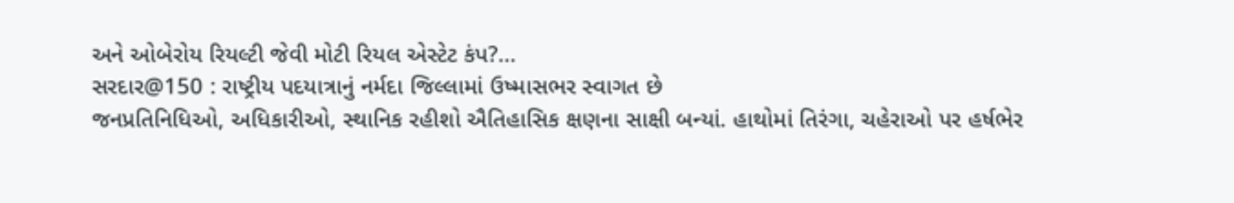અને ઓબેરોય રિયલ્ટી જેવી મોટી રિયલ એસ્ટેટ કંપ?...
સરદાર@150 : રાષ્ટ્રીય પદયાત્રાનું નર્મદા જિલ્લામાં ઉષ્માસભર સ્વાગત છે
જનપ્રતિનિધિઓ, અધિકારીઓ, સ્થાનિક રહીશો ઐતિહાસિક ક્ષણના સાક્ષી બન્યાં. હાથોમાં તિરંગા, ચહેરાઓ પર હર્ષભેર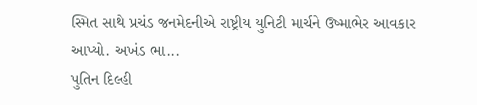સ્મિત સાથે પ્રચંડ જનમેદનીએ રાષ્ટ્રીય યુનિટી માર્ચને ઉષ્માભેર આવકાર આપ્યો. અખંડ ભા...
પુતિન દિલ્હી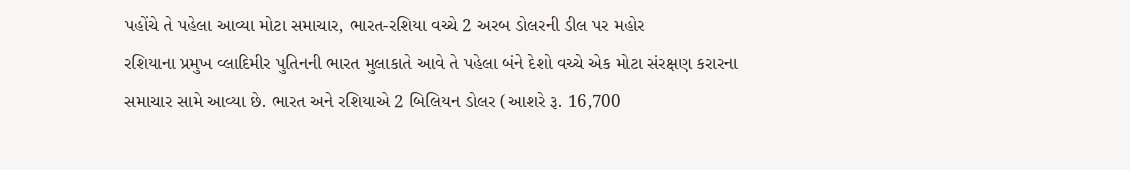પહોંચે તે પહેલા આવ્યા મોટા સમાચાર, ભારત-રશિયા વચ્ચે 2 અરબ ડોલરની ડીલ પર મહોર
રશિયાના પ્રમુખ વ્લાદિમીર પુતિનની ભારત મુલાકાતે આવે તે પહેલા બંને દેશો વચ્ચે એક મોટા સંરક્ષણ કરારના સમાચાર સામે આવ્યા છે. ભારત અને રશિયાએ 2 બિલિયન ડોલર (આશરે રૂ. 16,700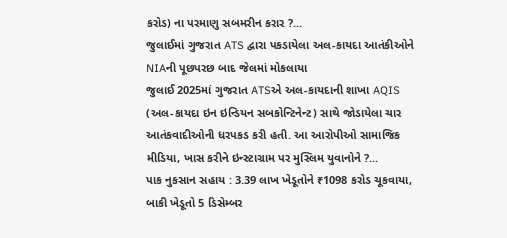કરોડ) ના પરમાણુ સબમરીન કરાર ?...
જુલાઈમાં ગુજરાત ATS દ્વારા પકડાયેલા અલ-કાયદા આતંકીઓને NIAની પૂછપરછ બાદ જેલમાં મોકલાયા
જુલાઈ 2025માં ગુજરાત ATSએ અલ-કાયદાની શાખા AQIS (અલ-કાયદા ઇન ઇન્ડિયન સબકોન્ટિનેન્ટ) સાથે જોડાયેલા ચાર આતંકવાદીઓની ધરપકડ કરી હતી. આ આરોપીઓ સામાજિક મીડિયા, ખાસ કરીને ઇન્સ્ટાગ્રામ પર મુસ્લિમ યુવાનોને ?...
પાક નુકસાન સહાય : 3.39 લાખ ખેડૂતોને ₹1098 કરોડ ચૂકવાયા, બાકી ખેડૂતો 5 ડિસેમ્બર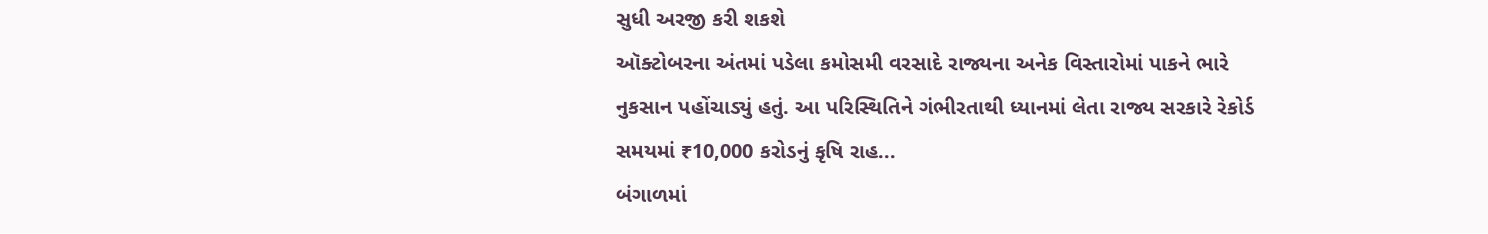સુધી અરજી કરી શકશે
ઑક્ટોબરના અંતમાં પડેલા કમોસમી વરસાદે રાજ્યના અનેક વિસ્તારોમાં પાકને ભારે નુકસાન પહોંચાડ્યું હતું. આ પરિસ્થિતિને ગંભીરતાથી ધ્યાનમાં લેતા રાજ્ય સરકારે રેકોર્ડ સમયમાં ₹10,000 કરોડનું કૃષિ રાહ...
બંગાળમાં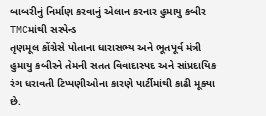બાબરીનું નિર્માણ કરવાનું એલાન કરનાર હુમાયુ કબીર TMCમાંથી સસ્પેન્ડ
તૃણમૂલ કોંગ્રેસે પોતાના ધારાસભ્ય અને ભૂતપૂર્વ મંત્રી હુમાયુ કબીરને તેમની સતત વિવાદાસ્પદ અને સાંપ્રદાયિક રંગ ધરાવતી ટિપ્પણીઓના કારણે પાર્ટીમાંથી કાઢી મૂક્યા છે.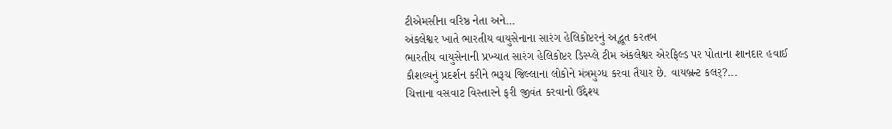ટીએમસીના વરિષ્ઠ નેતા અને...
અંકલેશ્વર ખાતે ભારતીય વાયુસેનાના સારંગ હેલિકોપ્ટરનું અદ્ભૂત કરતબ
ભારતીય વાયુસેનાની પ્રખ્યાત સારંગ હેલિકોપ્ટર ડિસ્પ્લે ટીમ અંકલેશ્વર એરફિલ્ડ પર પોતાના શાનદાર હવાઈ કૌશલ્યનું પ્રદર્શન કરીને ભરૂચ જિલ્લાના લોકોને મંત્રમુગ્ધ કરવા તૈયાર છે. વાયબ્રન્ટ કલર્?...
ચિત્તાના વસવાટ વિસ્તારને ફરી જીવંત કરવાનો ઉદ્દેશ્ય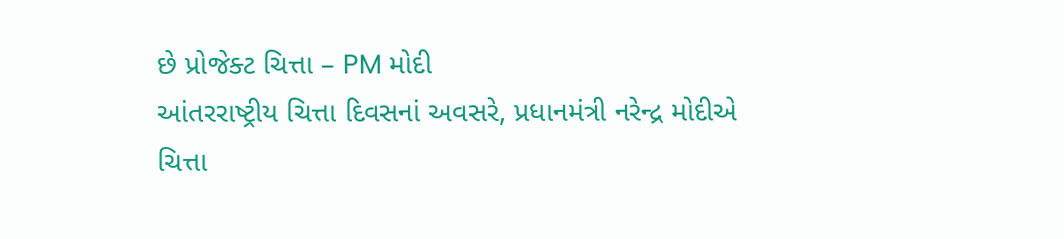છે પ્રોજેક્ટ ચિત્તા – PM મોદી
આંતરરાષ્ટ્રીય ચિત્તા દિવસનાં અવસરે, પ્રધાનમંત્રી નરેન્દ્ર મોદીએ ચિત્તા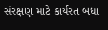સંરક્ષણ માટે કાર્યરત બધા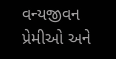વન્યજીવન પ્રેમીઓ અને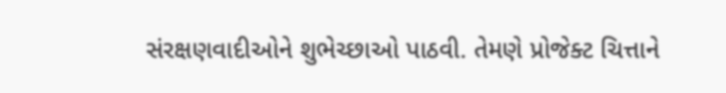સંરક્ષણવાદીઓને શુભેચ્છાઓ પાઠવી. તેમણે પ્રોજેક્ટ ચિત્તાને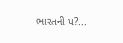ભારતની પ?...